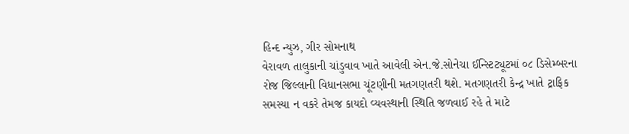હિન્દ ન્યુઝ, ગીર સોમનાથ
વેરાવળ તાલુકાની ચાંડુવાવ ખાતે આવેલી એન.જે.સોનેચા ઈન્સ્ટિટ્યૂટમાં ૦૮ ડિસેમ્બરના રોજ જિલ્લાની વિધાનસભા ચૂંટણીની મતગણતરી થશે. મતગણતરી કેન્દ્ર ખાતે ટ્રાફિક સમસ્યા ન વકરે તેમજ કાયદો વ્યવસ્થાની સ્થિતિ જળવાઈ રહે તે માટે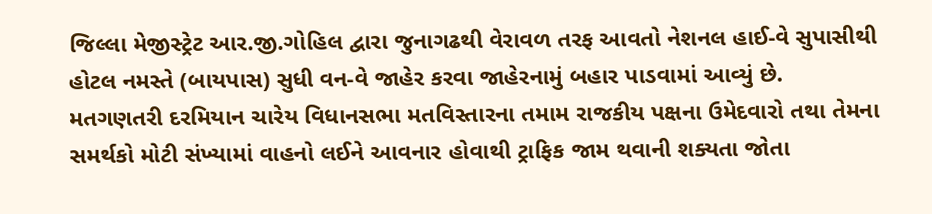જિલ્લા મેજીસ્ટ્રેટ આર.જી.ગોહિલ દ્વારા જુનાગઢથી વેરાવળ તરફ આવતો નેશનલ હાઈ-વે સુપાસીથી હોટલ નમસ્તે (બાયપાસ) સુધી વન-વે જાહેર કરવા જાહેરનામું બહાર પાડવામાં આવ્યું છે.
મતગણતરી દરમિયાન ચારેય વિધાનસભા મતવિસ્તારના તમામ રાજકીય પક્ષના ઉમેદવારો તથા તેમના સમર્થકો મોટી સંખ્યામાં વાહનો લઈને આવનાર હોવાથી ટ્રાફિક જામ થવાની શક્યતા જોતા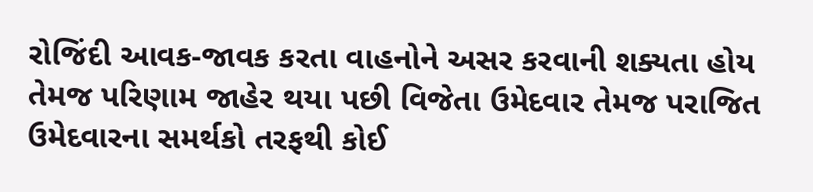રોજિંદી આવક-જાવક કરતા વાહનોને અસર કરવાની શક્યતા હોય તેમજ પરિણામ જાહેર થયા પછી વિજેતા ઉમેદવાર તેમજ પરાજિત ઉમેદવારના સમર્થકો તરફથી કોઈ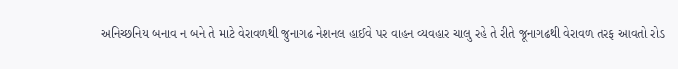અનિચ્છનિય બનાવ ન બને તે માટે વેરાવળથી જુનાગઢ નેશનલ હાઈવે પર વાહન વ્યવહાર ચાલુ રહે તે રીતે જૂનાગઢથી વેરાવળ તરફ આવતો રોડ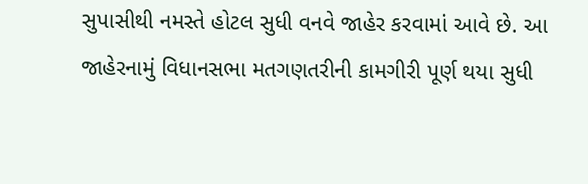સુપાસીથી નમસ્તે હોટલ સુધી વનવે જાહેર કરવામાં આવે છે. આ જાહેરનામું વિધાનસભા મતગણતરીની કામગીરી પૂર્ણ થયા સુધી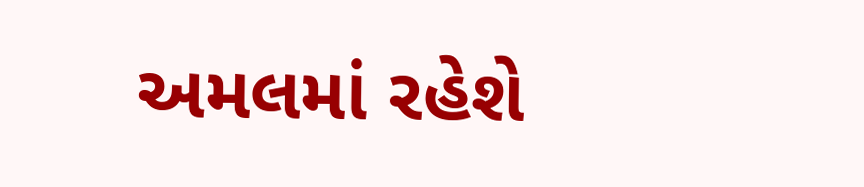અમલમાં રહેશે